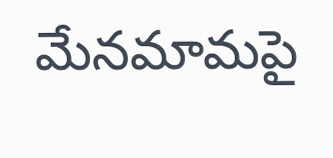మేనమామపై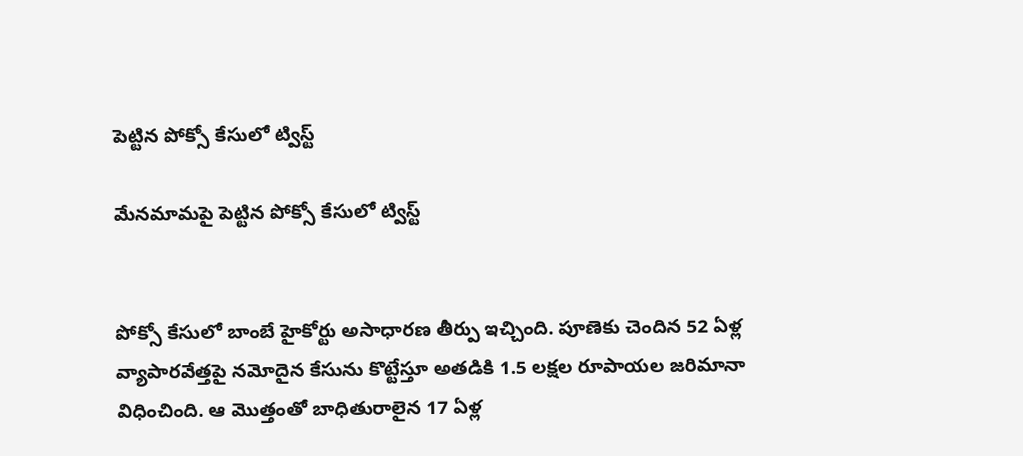పెట్టిన పోక్సో కేసులో ట్విస్ట్‌

మేనమామపై పెట్టిన పోక్సో కేసులో ట్విస్ట్‌


పోక్సో కేసులో బాంబే హైకోర్టు అసాధారణ తీర్పు ఇచ్చింది. పూణెకు చెందిన 52 ఏళ్ల వ్యాపారవేత్తపై నమోదైన కేసును కొట్టేస్తూ అతడికి 1.5 లక్షల రూపాయల జరిమానా విధించింది. ఆ మొత్తంతో బాధితురాలైన 17 ఏళ్ల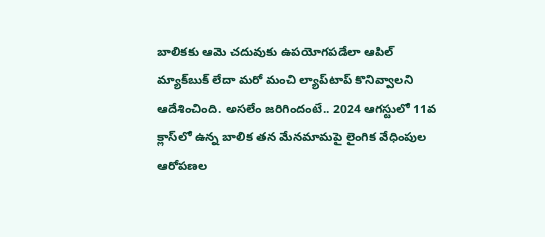బాలికకు ఆమె చదువుకు ఉపయోగపడేలా ఆపిల్‌ మ్యాక్‌బుక్ లేదా మరో మంచి ల్యాప్‌టాప్ కొనివ్వాలని ఆదేశించింది. అసలేం జరిగిందంటే.. 2024 ఆగస్టులో 11వ క్లాస్‌లో ఉన్న బాలిక తన మేనమామపై లైంగిక వేధింపుల ఆరోపణల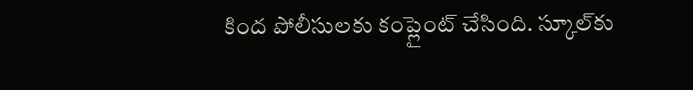కింద పోలీసులకు కంప్లైంట్‌ చేసింది. స్కూల్‌కు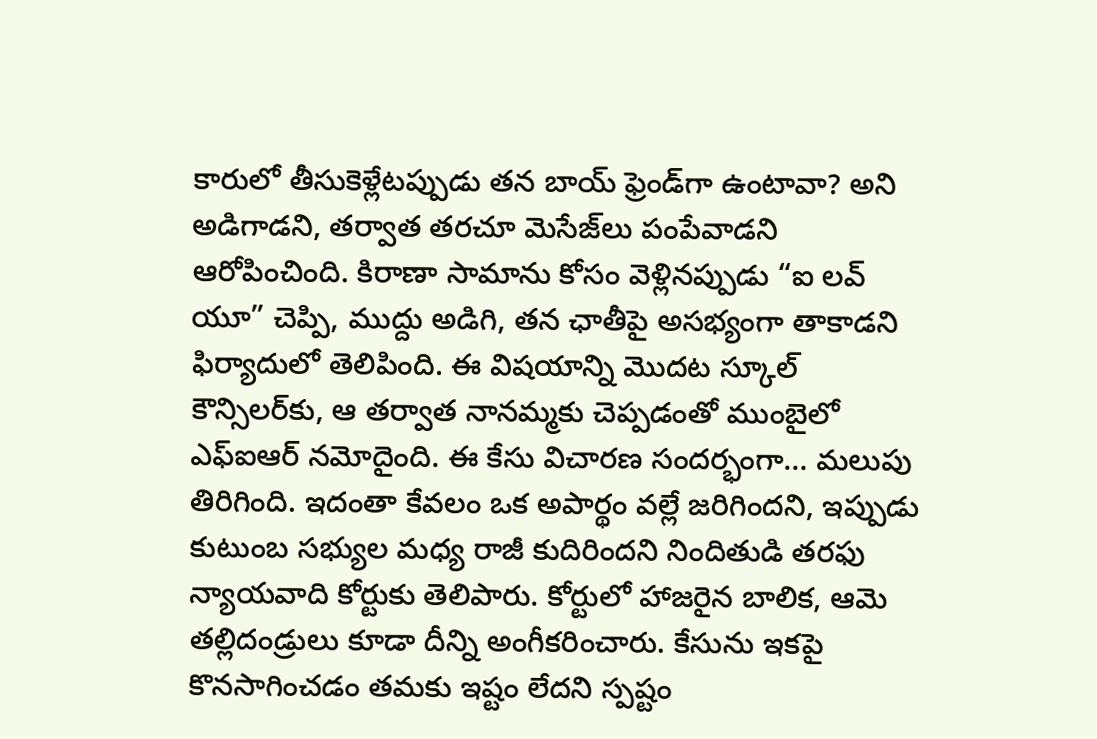కారులో తీసుకెళ్లేటప్పుడు తన బాయ్‌ ఫ్రెండ్‌గా ఉంటావా? అని అడిగాడని, తర్వాత తరచూ మెసేజ్‌లు పంపేవాడని ఆరోపించింది. కిరాణా సామాను కోసం వెళ్లినప్పుడు “ఐ లవ్ యూ” చెప్పి, ముద్దు అడిగి, తన ఛాతీపై అసభ్యంగా తాకాడని ఫిర్యాదులో తెలిపింది. ఈ విషయాన్ని మొదట స్కూల్ కౌన్సిలర్‌కు, ఆ తర్వాత నానమ్మకు చెప్పడంతో ముంబైలో ఎఫ్‌ఐఆర్ నమోదైంది. ఈ కేసు విచారణ సందర్భంగా… మలుపు తిరిగింది. ఇదంతా కేవలం ఒక అపార్థం వల్లే జరిగిందని, ఇప్పుడు కుటుంబ సభ్యుల మధ్య రాజీ కుదిరిందని నిందితుడి తరఫు న్యాయవాది కోర్టుకు తెలిపారు. కోర్టులో హాజరైన బాలిక, ఆమె తల్లిదండ్రులు కూడా దీన్ని అంగీకరించారు. కేసును ఇకపై కొనసాగించడం తమకు ఇష్టం లేదని స్పష్టం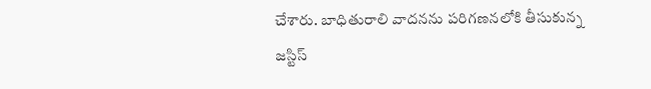చేశారు. బాధితురాలి వాదనను పరిగణనలోకి తీసుకున్న జస్టిస్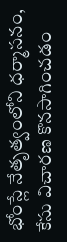భోంస్లే నేతృత్వంలోని ధర్మాసనం, కేసు విచారణ కొనసాగించడం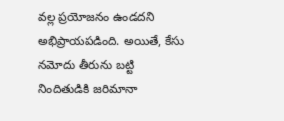వల్ల ప్రయోజనం ఉండదని అభిప్రాయపడింది. అయితే, కేసు నమోదు తీరును బట్టి నిందితుడికి జరిమానా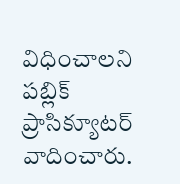విధించాలని పబ్లిక్ ప్రాసిక్యూటర్ వాదించారు.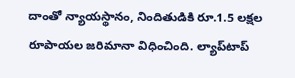దాంతో న్యాయస్థానం, నిందితుడికి రూ.1.5 లక్షల రూపాయల జరిమానా విధించింది. ల్యాప్‌టాప్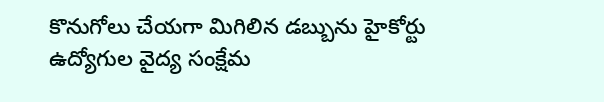కొనుగోలు చేయగా మిగిలిన డబ్బును హైకోర్టు ఉద్యోగుల వైద్య సంక్షేమ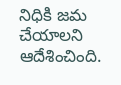నిధికి జమ చేయాలని ఆదేశించింది.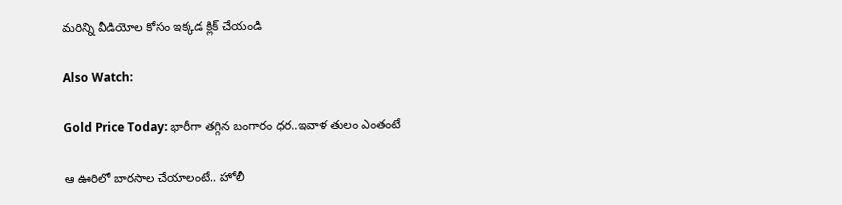మరిన్ని వీడియోల కోసం ఇక్కడ క్లిక్ చేయండి

Also Watch:

Gold Price Today: భారీగా తగ్గిన బంగారం ధర..ఇవాళ తులం ఎంతంటే

ఆ ఊరిలో బారసాల చేయాలంటే.. హోలీ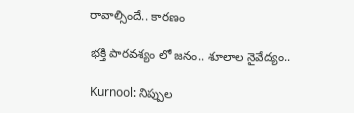రావాల్సిందే.. కారణం

భక్తి పారవశ్యం లో జనం.. శూలాల నైవేద్యం..

Kurnool: నిప్పుల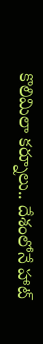కొలిమిలా కర్నూలు.. దేశంలోనే హాట్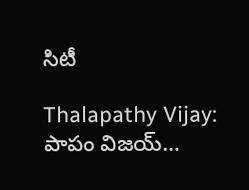సిటీ

Thalapathy Vijay: పాపం విజయ్‌…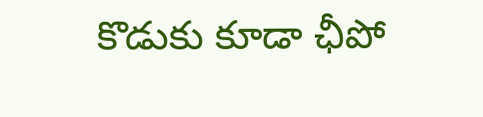కొడుకు కూడా ఛీపో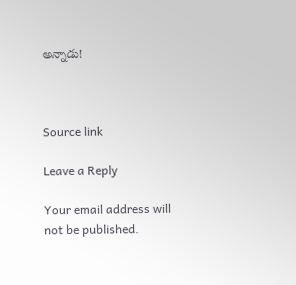అన్నాడు!



Source link

Leave a Reply

Your email address will not be published.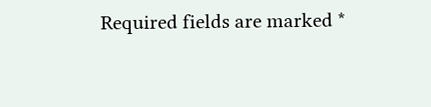Required fields are marked *